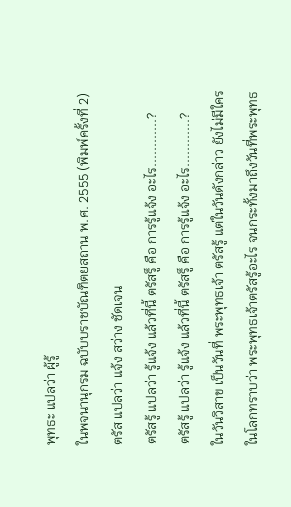พุทธะ แปลว่า ผู้รู้
ในพจนานุกรม ฉบับบราชบัณฑิตยสถาน พ.ศ. 2555 (พิมพ์ครั้งที่ 2) ตรัส แปลว่า แจ้ง สว่าง ชัดเจน
ตรัสรู้ แปลว่า รู้แจ้ง แล้วที่นี้ ตรัสรู็ คือ การรู้แจ้ง อะไร............?
ตรัสรู้ แปลว่า รู้แจ้ง แล้วที่นี้ ตรัสรู็ คือ การรู้แจ้ง อะไร............?
ในวันวิสาข เป็นวันที่ พระพุทธเจ้า ตรัสรู้ แต่ในวันดังกล่าว ยังไม่มีใครในโลกทราบว่า พระพุทธเจ้าตรัสรู้อะไร จนกระทั้งมาถึงวันที่พระพุทธ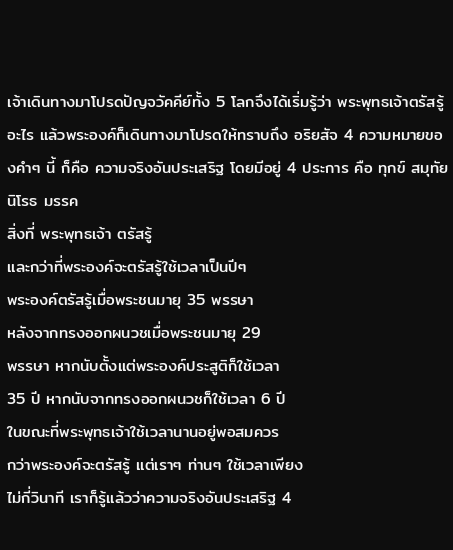เจ้าเดินทางมาโปรดปัญจวัคคีย์ทั้ง 5 โลกจึงได้เริ่มรู้ว่า พระพุทธเจ้าตรัสรู้อะไร แล้วพระองค์ก็เดินทางมาโปรดให้ทราบถึง อริยสัจ 4 ความหมายของคำๆ นี้ ก็คือ ความจริงอันประเสริฐ โดยมีอยู่ 4 ประการ คือ ทุกข์ สมุทัย นิโรธ มรรค
สิ่งที่ พระพุทธเจ้า ตรัสรู้
และกว่าที่พระองค์จะตรัสรู้ใช้เวลาเป็นปีๆ
พระองค์ตรัสรู้เมื่อพระชนมายุ 35 พรรษา
หลังจากทรงออกผนวชเมื่อพระชนมายุ 29
พรรษา หากนับตั้งแต่พระองค์ประสูติก็ใช้เวลา
35 ปี หากนับจากทรงออกผนวชก็ใช้เวลา 6 ปี
ในขณะที่พระพุทธเจ้าใช้เวลานานอยู่พอสมควร
กว่าพระองค์จะตรัสรู้ แต่เราๆ ท่านๆ ใช้เวลาเพียง
ไม่กี่วินาที เราก็รู้แล้วว่าความจริงอันประเสริฐ 4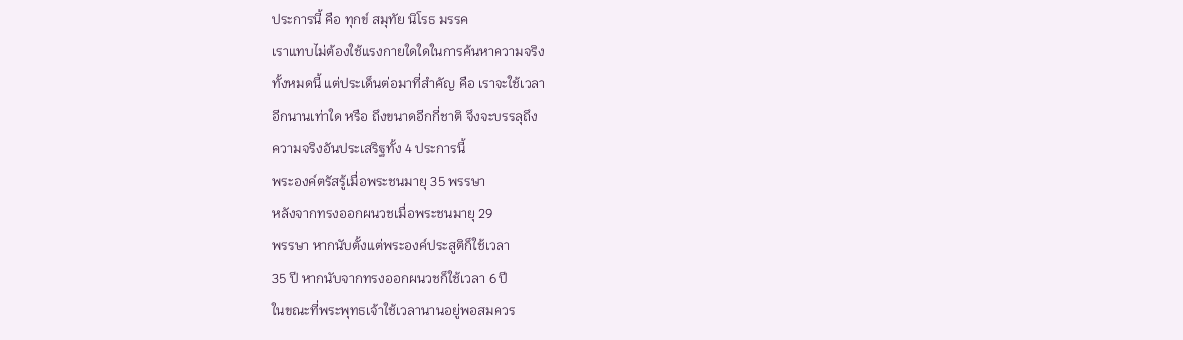ประการนี้ คือ ทุกข์ สมุทัย นิโรธ มรรค
เราแทบไม่ต้องใช้แรงกายใดใดในการค้นหาความจริง
ทั้งหมดนี้ แต่ประเด็นต่อมาที่สำคัญ คือ เราจะใช้เวลา
อีกนานเท่าใด หรือ ถึงขนาดอีกกี่ชาติ จึงจะบรรลุถึง
ความจริงอันประเสริฐทั้ง 4 ประการนี้
พระองค์ตรัสรู้เมื่อพระชนมายุ 35 พรรษา
หลังจากทรงออกผนวชเมื่อพระชนมายุ 29
พรรษา หากนับตั้งแต่พระองค์ประสูติก็ใช้เวลา
35 ปี หากนับจากทรงออกผนวชก็ใช้เวลา 6 ปี
ในขณะที่พระพุทธเจ้าใช้เวลานานอยู่พอสมควร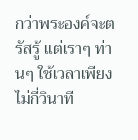กว่าพระองค์จะตรัสรู้ แต่เราๆ ท่านๆ ใช้เวลาเพียง
ไม่กี่วินาที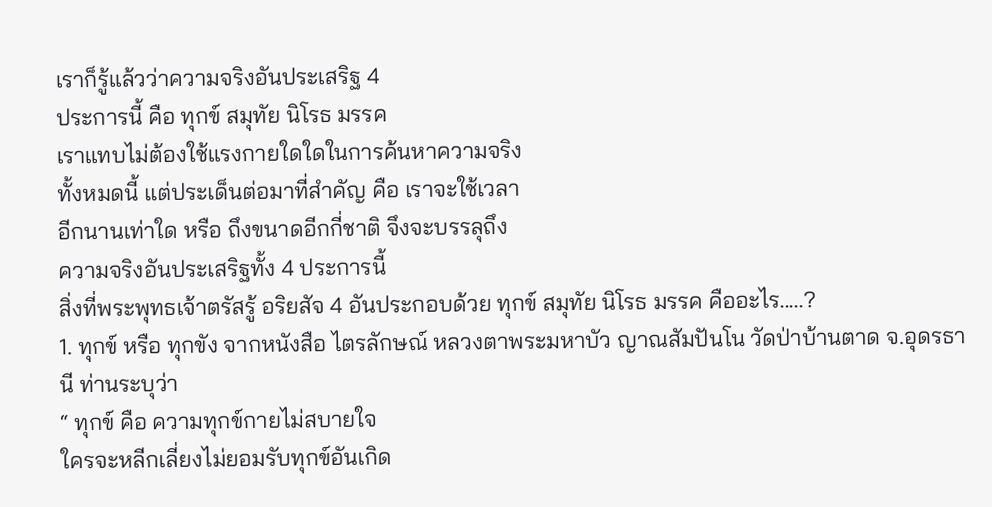เราก็รู้แล้วว่าความจริงอันประเสริฐ 4
ประการนี้ คือ ทุกข์ สมุทัย นิโรธ มรรค
เราแทบไม่ต้องใช้แรงกายใดใดในการค้นหาความจริง
ทั้งหมดนี้ แต่ประเด็นต่อมาที่สำคัญ คือ เราจะใช้เวลา
อีกนานเท่าใด หรือ ถึงขนาดอีกกี่ชาติ จึงจะบรรลุถึง
ความจริงอันประเสริฐทั้ง 4 ประการนี้
สิ่งที่พระพุทธเจ้าตรัสรู้ อริยสัจ 4 อันประกอบด้วย ทุกข์ สมุทัย นิโรธ มรรค คืออะไร.....?
1. ทุกข์ หรือ ทุกขัง จากหนังสือ ไตรลักษณ์ หลวงตาพระมหาบัว ญาณสัมปันโน วัดป่าบ้านตาด จ.อุดรธานี ท่านระบุว่า
“ ทุกข์ คือ ความทุกข์กายไม่สบายใจ
ใครจะหลีกเลี่ยงไม่ยอมรับทุกข์อันเกิด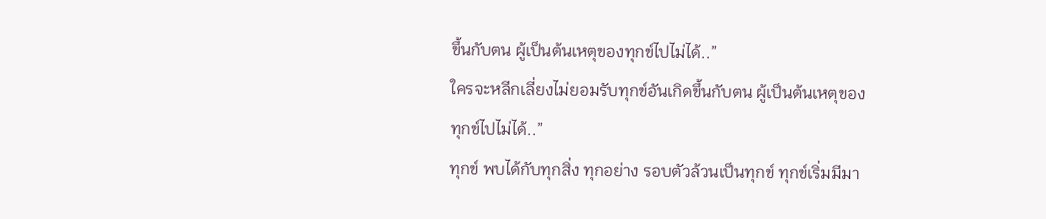ขึ้นกับตน ผู้เป็นต้นเหตุของทุกข์ไปไม่ได้..”
ใครจะหลีกเลี่ยงไม่ยอมรับทุกข์อันเกิดขึ้นกับตน ผู้เป็นต้นเหตุของทุกข์ไปไม่ได้..”
ทุกข์ พบได้กับทุกสิ่ง ทุกอย่าง รอบตัวล้วนเป็นทุกข์ ทุกข์เริ่มมีมา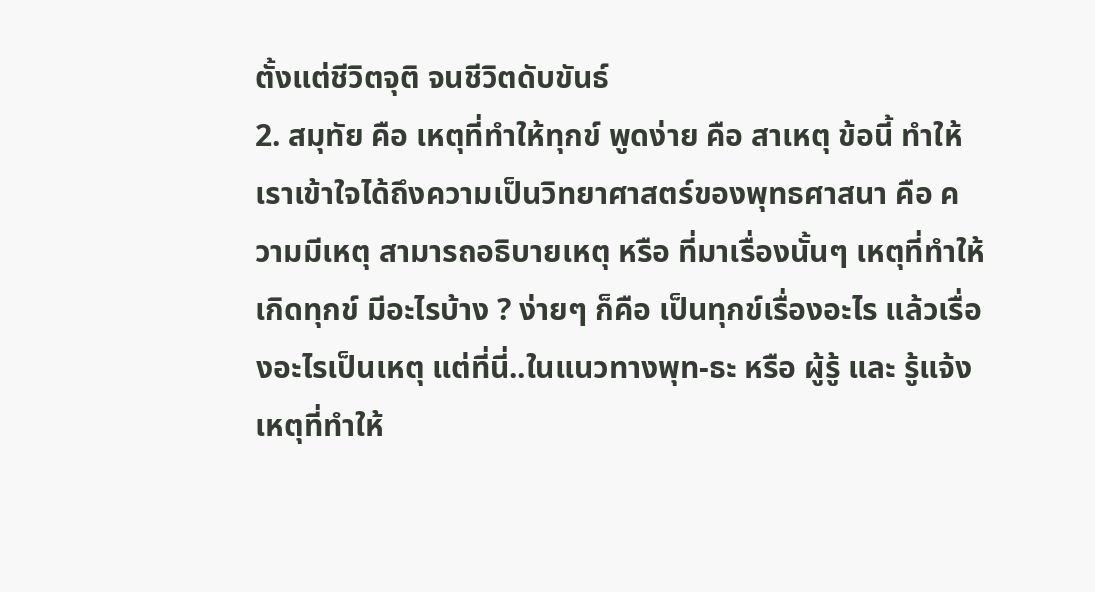ตั้งแต่ชีวิตจุติ จนชีวิตดับขันธ์
2. สมุทัย คือ เหตุที่ทำให้ทุกข์ พูดง่าย คือ สาเหตุ ข้อนี้ ทำให้เราเข้าใจได้ถึงความเป็นวิทยาศาสตร์ของพุทธศาสนา คือ ความมีเหตุ สามารถอธิบายเหตุ หรือ ที่มาเรื่องนั้นๆ เหตุที่ทำให้เกิดทุกข์ มีอะไรบ้าง ? ง่ายๆ ก็คือ เป็นทุกข์เรื่องอะไร แล้วเรื่องอะไรเป็นเหตุ แต่ที่นี่..ในแนวทางพุท-ธะ หรือ ผู้รู้ และ รู้แจ้ง เหตุที่ทำให้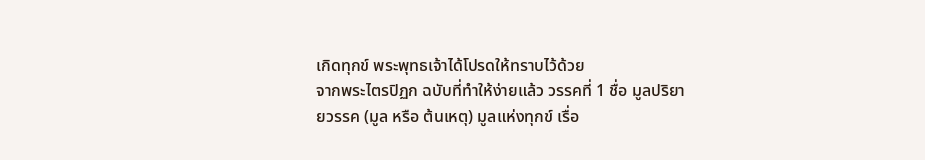เกิดทุกข์ พระพุทธเจ้าได้โปรดให้ทราบไว้ด้วย
จากพระไตรปิฏก ฉบับที่ทำให้ง่ายแล้ว วรรคที่ 1 ชื่อ มูลปริยายวรรค (มูล หรือ ต้นเหตุ) มูลแห่งทุกข์ เรื่อ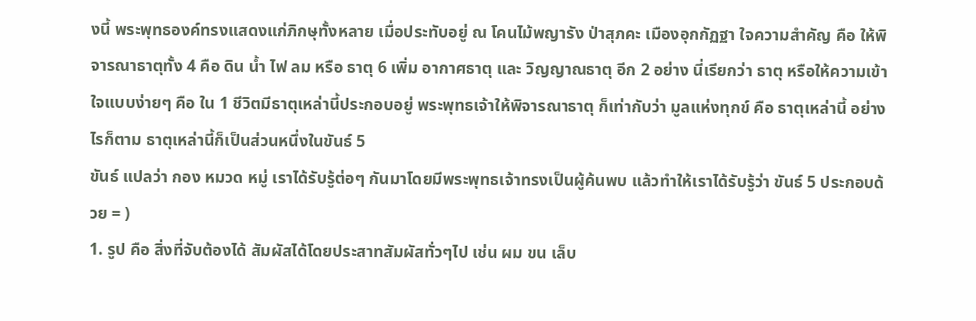งนี้ พระพุทธองค์ทรงแสดงแก่ภิกษุทั้งหลาย เมื่อประทับอยู่ ณ โคนไม้พญารัง ป่าสุภคะ เมืองอุกกัฏฐา ใจความสำคัญ คือ ให้พิจารณาธาตุทั้ง 4 คือ ดิน น้ำ ไฟ ลม หรือ ธาตุ 6 เพิ่ม อากาศธาตุ และ วิญญาณธาตุ อีก 2 อย่าง นี่เรียกว่า ธาตุ หรือให้ความเข้าใจแบบง่ายๆ คือ ใน 1 ชีวิตมีธาตุเหล่านี้ประกอบอยู่ พระพุทธเจ้าให้พิจารณาธาตุ ก็เท่ากับว่า มูลแห่งทุกข์ คือ ธาตุเหล่านี้ อย่างไรก็ตาม ธาตุเหล่านี้ก็เป็นส่วนหนึ่งในขันธ์ 5
ขันธ์ แปลว่า กอง หมวด หมู่ เราได้รับรู้ต่อๆ กันมาโดยมีพระพุทธเจ้าทรงเป็นผู้ค้นพบ แล้วทำให้เราได้รับรู้ว่า ขันธ์ 5 ประกอบด้วย = )
1. รูป คือ สิ่งที่จับต้องได้ สัมผัสได้โดยประสาทสัมผัสทั่วๆไป เช่น ผม ขน เล็บ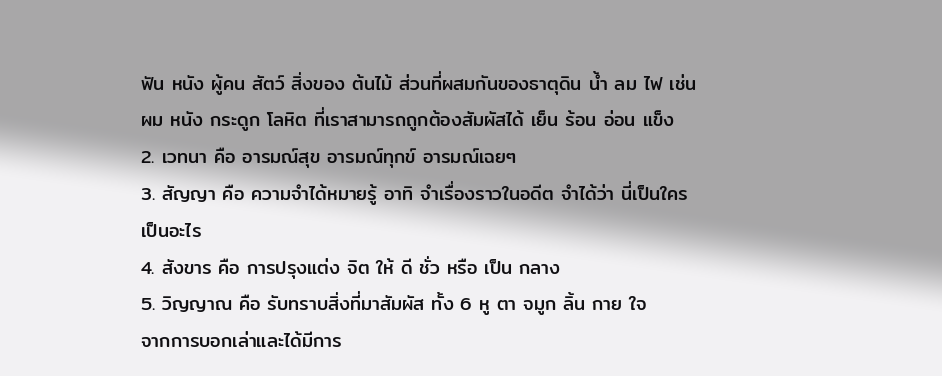ฟัน หนัง ผู้คน สัตว์ สิ่งของ ต้นไม้ ส่วนที่ผสมกันของธาตุดิน น้ำ ลม ไฟ เช่น ผม หนัง กระดูก โลหิต ที่เราสามารถถูกต้องสัมผัสได้ เย็น ร้อน อ่อน แข็ง
2. เวทนา คือ อารมณ์สุข อารมณ์ทุกข์ อารมณ์เฉยๆ
3. สัญญา คือ ความจำได้หมายรู้ อาทิ จำเรื่องราวในอดีต จำได้ว่า นี่เป็นใคร เป็นอะไร
4. สังขาร คือ การปรุงแต่ง จิต ให้ ดี ชั่ว หรือ เป็น กลาง
5. วิญญาณ คือ รับทราบสิ่งที่มาสัมผัส ทั้ง 6 หู ตา จมูก ลิ้น กาย ใจ
จากการบอกเล่าและได้มีการ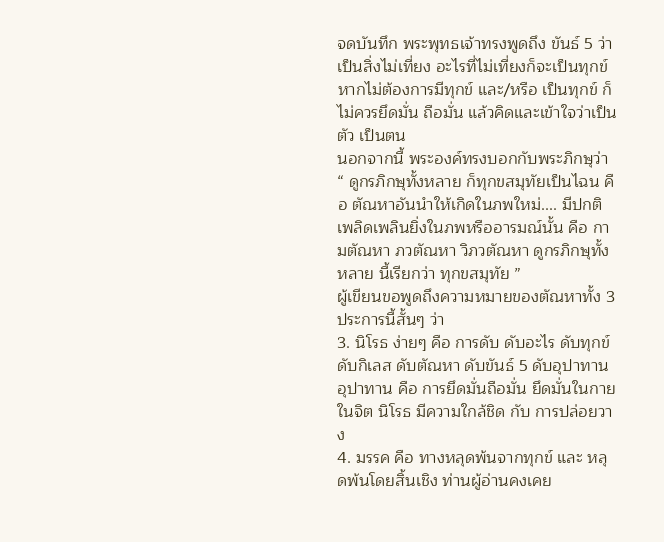จดบันทึก พระพุทธเจ้าทรงพูดถึง ขันธ์ 5 ว่า เป็นสิ่งไม่เที่ยง อะไรที่ไม่เที่ยงก็จะเป็นทุกข์ หากไม่ต้องการมีทุกข์ และ/หรือ เป็นทุกข์ ก็ไม่ควรยึดมั่น ถือมั่น แล้วคิดและเข้าใจว่าเป็นตัว เป็นตน
นอกจากนี้ พระองค์ทรงบอกกับพระภิกษุว่า “ ดูกรภิกษุทั้งหลาย ก็ทุกขสมุทัยเป็นไฉน คือ ตัณหาอันนำให้เกิดในภพใหม่.... มีปกติเพลิดเพลินยิ่งในภพหรืออารมณ์นั้น คือ กามตัณหา ภวตัณหา วิภวตัณหา ดูกรภิกษุทั้งหลาย นี้เรียกว่า ทุกขสมุทัย ”
ผู้เขียนขอพูดถึงความหมายของตัณหาทั้ง 3 ประการนี้สั้นๆ ว่า
3. นิโรธ ง่ายๆ คือ การดับ ดับอะไร ดับทุกข์ ดับกิเลส ดับตัณหา ดับขันธ์ 5 ดับอุปาทาน อุปาทาน คือ การยึดมั่นถือมั่น ยึดมั่นในกาย ในจิต นิโรธ มีความใกล้ชิด กับ การปล่อยวาง
4. มรรค คือ ทางหลุดพ้นจากทุกข์ และ หลุดพ้นโดยสิ้นเชิง ท่านผู้อ่านคงเคย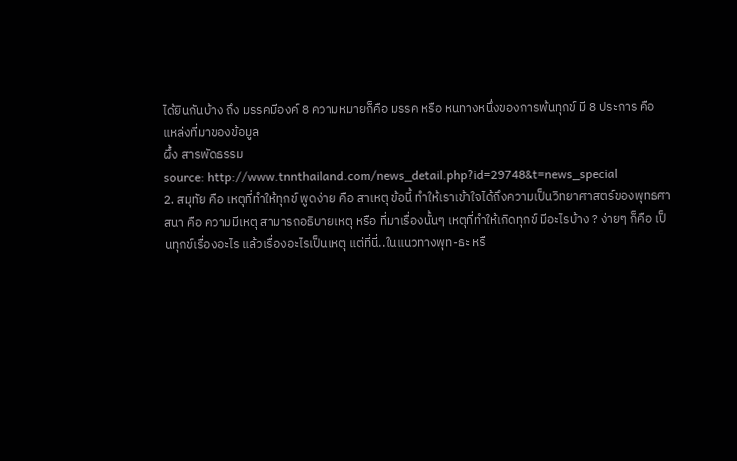ได้ยินกันบ้าง ถึง มรรคมีองค์ 8 ความหมายก็คือ มรรค หรือ หนทางหนึ่งของการพ้นทุกข์ มี 8 ประการ คือ
แหล่งที่มาของข้อมูล
ผึ้ง สารพัดธรรม
source: http://www.tnnthailand.com/news_detail.php?id=29748&t=news_special
2. สมุทัย คือ เหตุที่ทำให้ทุกข์ พูดง่าย คือ สาเหตุ ข้อนี้ ทำให้เราเข้าใจได้ถึงความเป็นวิทยาศาสตร์ของพุทธศาสนา คือ ความมีเหตุ สามารถอธิบายเหตุ หรือ ที่มาเรื่องนั้นๆ เหตุที่ทำให้เกิดทุกข์ มีอะไรบ้าง ? ง่ายๆ ก็คือ เป็นทุกข์เรื่องอะไร แล้วเรื่องอะไรเป็นเหตุ แต่ที่นี่..ในแนวทางพุท-ธะ หรื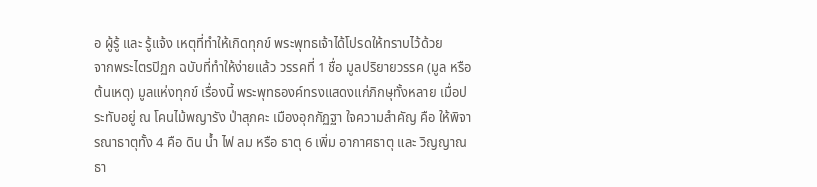อ ผู้รู้ และ รู้แจ้ง เหตุที่ทำให้เกิดทุกข์ พระพุทธเจ้าได้โปรดให้ทราบไว้ด้วย
จากพระไตรปิฏก ฉบับที่ทำให้ง่ายแล้ว วรรคที่ 1 ชื่อ มูลปริยายวรรค (มูล หรือ ต้นเหตุ) มูลแห่งทุกข์ เรื่องนี้ พระพุทธองค์ทรงแสดงแก่ภิกษุทั้งหลาย เมื่อประทับอยู่ ณ โคนไม้พญารัง ป่าสุภคะ เมืองอุกกัฏฐา ใจความสำคัญ คือ ให้พิจารณาธาตุทั้ง 4 คือ ดิน น้ำ ไฟ ลม หรือ ธาตุ 6 เพิ่ม อากาศธาตุ และ วิญญาณธา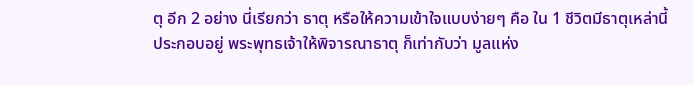ตุ อีก 2 อย่าง นี่เรียกว่า ธาตุ หรือให้ความเข้าใจแบบง่ายๆ คือ ใน 1 ชีวิตมีธาตุเหล่านี้ประกอบอยู่ พระพุทธเจ้าให้พิจารณาธาตุ ก็เท่ากับว่า มูลแห่ง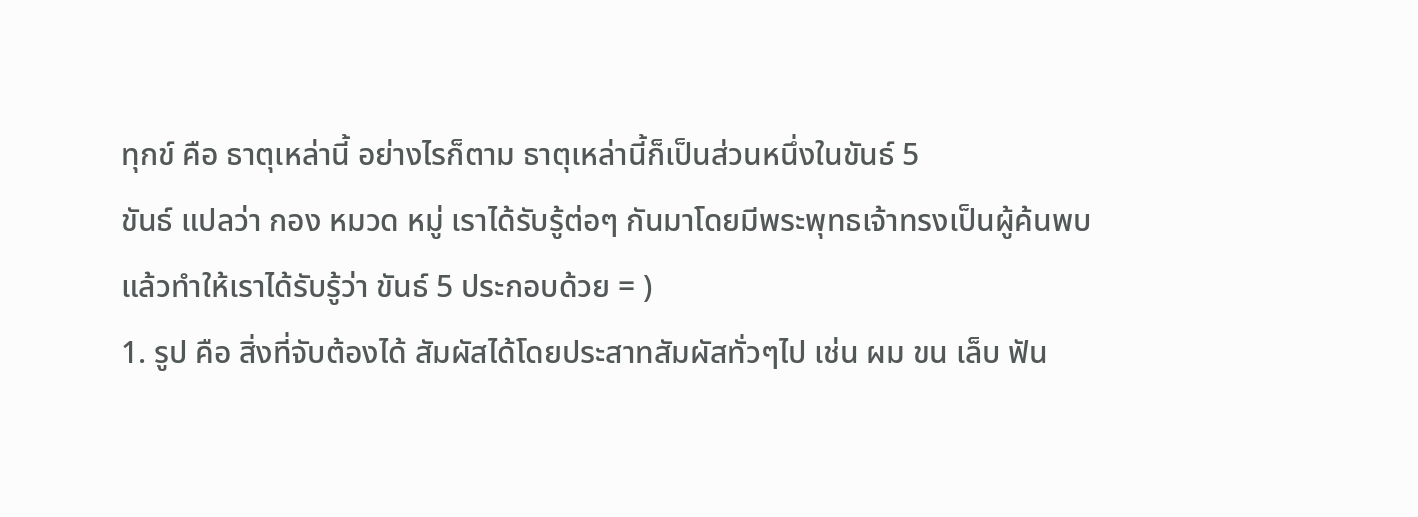ทุกข์ คือ ธาตุเหล่านี้ อย่างไรก็ตาม ธาตุเหล่านี้ก็เป็นส่วนหนึ่งในขันธ์ 5
ขันธ์ แปลว่า กอง หมวด หมู่ เราได้รับรู้ต่อๆ กันมาโดยมีพระพุทธเจ้าทรงเป็นผู้ค้นพบ แล้วทำให้เราได้รับรู้ว่า ขันธ์ 5 ประกอบด้วย = )
1. รูป คือ สิ่งที่จับต้องได้ สัมผัสได้โดยประสาทสัมผัสทั่วๆไป เช่น ผม ขน เล็บ ฟัน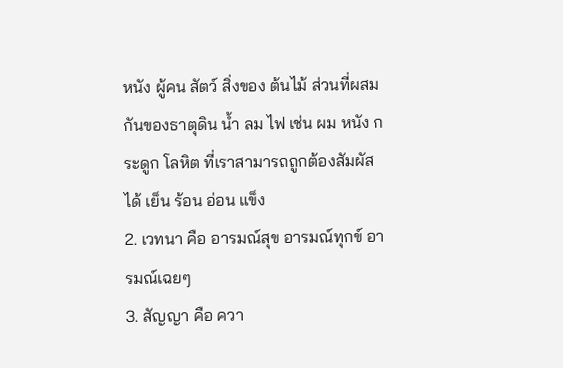หนัง ผู้คน สัตว์ สิ่งของ ต้นไม้ ส่วนที่ผสมกันของธาตุดิน น้ำ ลม ไฟ เช่น ผม หนัง กระดูก โลหิต ที่เราสามารถถูกต้องสัมผัสได้ เย็น ร้อน อ่อน แข็ง
2. เวทนา คือ อารมณ์สุข อารมณ์ทุกข์ อารมณ์เฉยๆ
3. สัญญา คือ ควา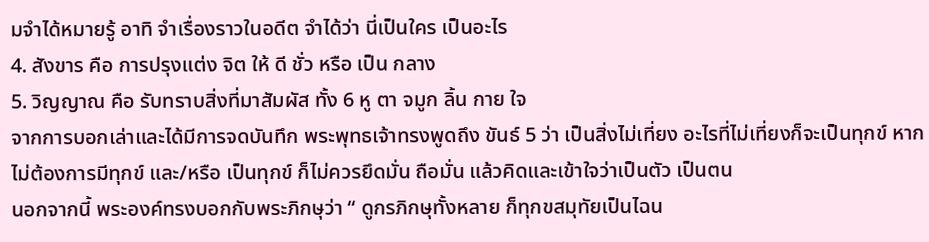มจำได้หมายรู้ อาทิ จำเรื่องราวในอดีต จำได้ว่า นี่เป็นใคร เป็นอะไร
4. สังขาร คือ การปรุงแต่ง จิต ให้ ดี ชั่ว หรือ เป็น กลาง
5. วิญญาณ คือ รับทราบสิ่งที่มาสัมผัส ทั้ง 6 หู ตา จมูก ลิ้น กาย ใจ
จากการบอกเล่าและได้มีการจดบันทึก พระพุทธเจ้าทรงพูดถึง ขันธ์ 5 ว่า เป็นสิ่งไม่เที่ยง อะไรที่ไม่เที่ยงก็จะเป็นทุกข์ หากไม่ต้องการมีทุกข์ และ/หรือ เป็นทุกข์ ก็ไม่ควรยึดมั่น ถือมั่น แล้วคิดและเข้าใจว่าเป็นตัว เป็นตน
นอกจากนี้ พระองค์ทรงบอกกับพระภิกษุว่า “ ดูกรภิกษุทั้งหลาย ก็ทุกขสมุทัยเป็นไฉน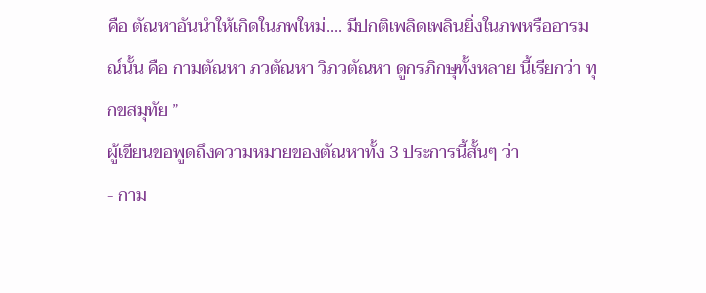คือ ตัณหาอันนำให้เกิดในภพใหม่.... มีปกติเพลิดเพลินยิ่งในภพหรืออารมณ์นั้น คือ กามตัณหา ภวตัณหา วิภวตัณหา ดูกรภิกษุทั้งหลาย นี้เรียกว่า ทุกขสมุทัย ”
ผู้เขียนขอพูดถึงความหมายของตัณหาทั้ง 3 ประการนี้สั้นๆ ว่า
- กาม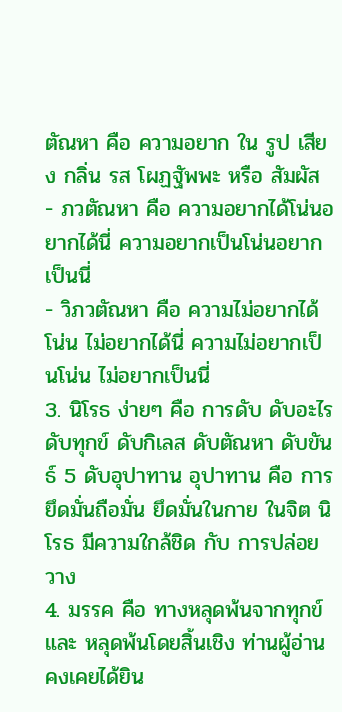ตัณหา คือ ความอยาก ใน รูป เสียง กลิ่น รส โผฏฐัพพะ หรือ สัมผัส
- ภวตัณหา คือ ความอยากได้โน่นอยากได้นี่ ความอยากเป็นโน่นอยากเป็นนี่
- วิภวตัณหา คือ ความไม่อยากได้โน่น ไม่อยากได้นี่ ความไม่อยากเป็นโน่น ไม่อยากเป็นนี่
3. นิโรธ ง่ายๆ คือ การดับ ดับอะไร ดับทุกข์ ดับกิเลส ดับตัณหา ดับขันธ์ 5 ดับอุปาทาน อุปาทาน คือ การยึดมั่นถือมั่น ยึดมั่นในกาย ในจิต นิโรธ มีความใกล้ชิด กับ การปล่อยวาง
4. มรรค คือ ทางหลุดพ้นจากทุกข์ และ หลุดพ้นโดยสิ้นเชิง ท่านผู้อ่านคงเคยได้ยิน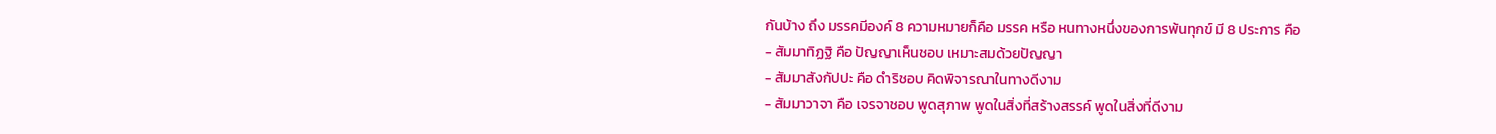กันบ้าง ถึง มรรคมีองค์ 8 ความหมายก็คือ มรรค หรือ หนทางหนึ่งของการพ้นทุกข์ มี 8 ประการ คือ
- สัมมาทิฏฐิ คือ ปัญญาเห็นชอบ เหมาะสมด้วยปัญญา
- สัมมาสังกัปปะ คือ ดำริชอบ คิดพิจารณาในทางดีงาม
- สัมมาวาจา คือ เจรจาชอบ พูดสุภาพ พูดในสิ่งที่สร้างสรรค์ พูดในสิ่งที่ดีงาม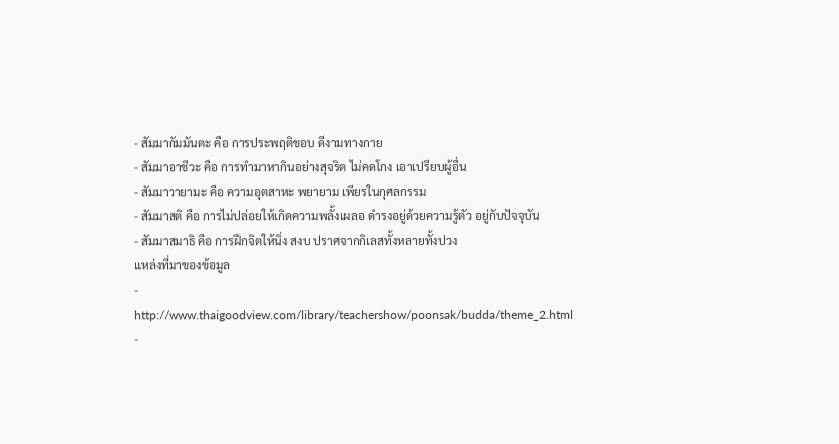- สัมมากัมมันตะ คือ การประพฤติชอบ ดีงามทางกาย
- สัมมาอาชีวะ คือ การทำมาหากินอย่างสุจริต ไม่คดโกง เอาเปรียบผู้อื่น
- สัมมาวายามะ คือ ความอุตสาหะ พยายาม เพียรในกุศลกรรม
- สัมมาสติ คือ การไม่ปล่อยให้เกิดความพลั้งเผลอ ดำรงอยู่ด้วยความรู้ตัว อยู่กับปัจจุบัน
- สัมมาสมาธิ คือ การฝึกจิตให้นิ่ง สงบ ปราศจากกิเลสทั้งหลายทั้งปวง
แหล่งที่มาของข้อมูล
- http://www.thaigoodview.com/library/teachershow/poonsak/budda/theme_2.html
-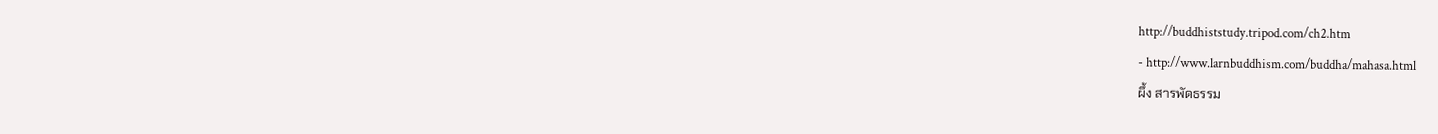http://buddhiststudy.tripod.com/ch2.htm
- http://www.larnbuddhism.com/buddha/mahasa.html
ผึ้ง สารพัดธรรม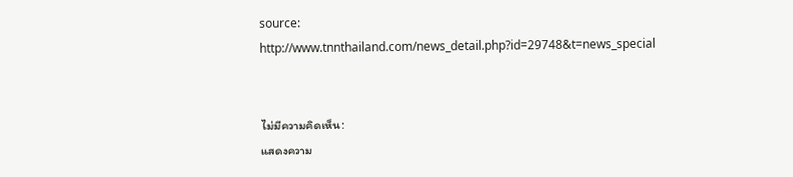source: http://www.tnnthailand.com/news_detail.php?id=29748&t=news_special


ไม่มีความคิดเห็น:
แสดงความ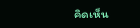คิดเห็น